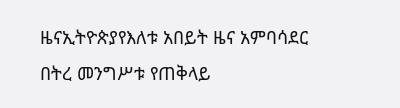ዜናኢትዮጵያየእለቱ አበይት ዜና አምባሳደር በትረ መንግሥቱ የጠቅላይ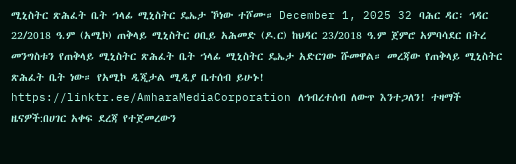ሚኒስትር ጽሕፈት ቤት ኀላፊ ሚኒስትር ዴኤታ ኾነው ተሾሙ። December 1, 2025 32 ባሕር ዳር፡ ኅዳር 22/2018 ዓ.ም (አሚኮ) ጠቅላይ ሚኒስትር ዐቢይ አሕመድ (ዶ.ር) ከህዳር 23/2018 ዓ.ም ጀምሮ አምባሳደር በትረ መንግስቱን የጠቅላይ ሚኒስትር ጽሕፈት ቤት ኀላፊ ሚኒስትር ዴኤታ አድርገው ሹመዋል። መረጃው የጠቅላይ ሚኒስትር ጽሕፈት ቤት ነው። የአሚኮ ዲጂታል ሚዲያ ቤተሰብ ይሁኑ! https://linktr.ee/AmharaMediaCorporation ለኅብረተሰብ ለውጥ እንተጋለን! ተዛማች ዜናዎች:በሀገር አቀፍ ደረጃ የተጀመረውን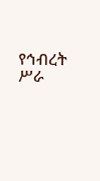የኅብረት ሥራ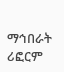ማኅበራት ሪፎርም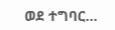ወደ ተግባር…